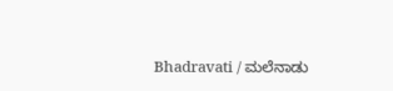Bhadravati / ಮಲೆನಾಡು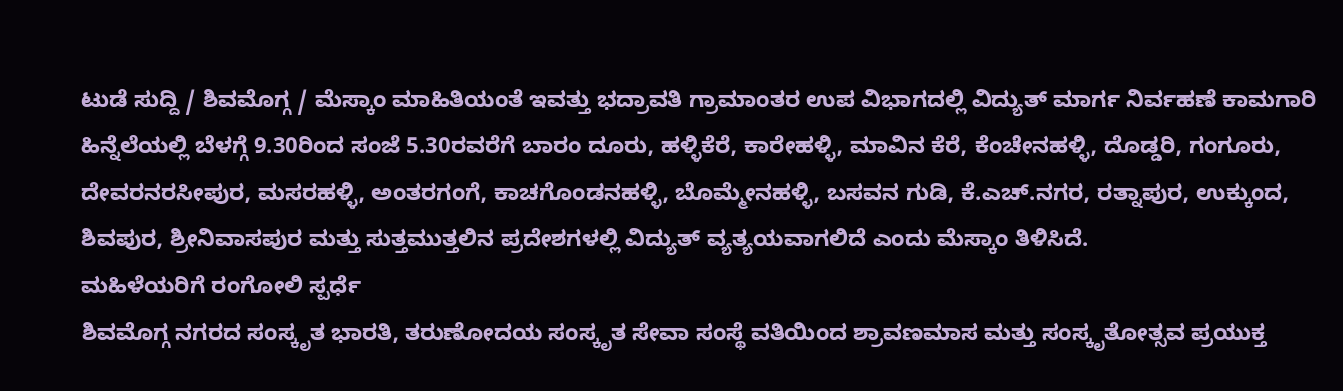ಟುಡೆ ಸುದ್ದಿ / ಶಿವಮೊಗ್ಗ / ಮೆಸ್ಕಾಂ ಮಾಹಿತಿಯಂತೆ ಇವತ್ತು ಭದ್ರಾವತಿ ಗ್ರಾಮಾಂತರ ಉಪ ವಿಭಾಗದಲ್ಲಿ ವಿದ್ಯುತ್ ಮಾರ್ಗ ನಿರ್ವಹಣೆ ಕಾಮಗಾರಿ ಹಿನ್ನೆಲೆಯಲ್ಲಿ ಬೆಳಗ್ಗೆ 9.30ರಿಂದ ಸಂಜೆ 5.30ರವರೆಗೆ ಬಾರಂ ದೂರು, ಹಳ್ಳಿಕೆರೆ, ಕಾರೇಹಳ್ಳಿ, ಮಾವಿನ ಕೆರೆ, ಕೆಂಚೇನಹಳ್ಳಿ, ದೊಡ್ಡರಿ, ಗಂಗೂರು, ದೇವರನರಸೀಪುರ, ಮಸರಹಳ್ಳಿ, ಅಂತರಗಂಗೆ, ಕಾಚಗೊಂಡನಹಳ್ಳಿ, ಬೊಮ್ಮೇನಹಳ್ಳಿ, ಬಸವನ ಗುಡಿ, ಕೆ.ಎಚ್.ನಗರ, ರತ್ನಾಪುರ, ಉಕ್ಕುಂದ, ಶಿವಪುರ, ಶ್ರೀನಿವಾಸಪುರ ಮತ್ತು ಸುತ್ತಮುತ್ತಲಿನ ಪ್ರದೇಶಗಳಲ್ಲಿ ವಿದ್ಯುತ್ ವ್ಯತ್ಯಯವಾಗಲಿದೆ ಎಂದು ಮೆಸ್ಕಾಂ ತಿಳಿಸಿದೆ.
ಮಹಿಳೆಯರಿಗೆ ರಂಗೋಲಿ ಸ್ಪರ್ಧೆ
ಶಿವಮೊಗ್ಗ ನಗರದ ಸಂಸ್ಕೃತ ಭಾರತಿ, ತರುಣೋದಯ ಸಂಸ್ಕೃತ ಸೇವಾ ಸಂಸ್ಥೆ ವತಿಯಿಂದ ಶ್ರಾವಣಮಾಸ ಮತ್ತು ಸಂಸ್ಕೃತೋತ್ಸವ ಪ್ರಯುಕ್ತ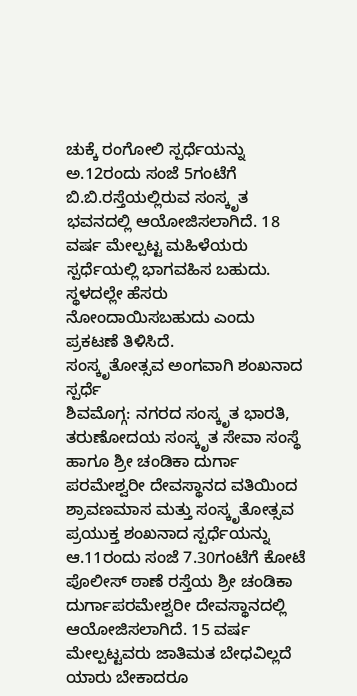ಚುಕ್ಕೆ ರಂಗೋಲಿ ಸ್ಪರ್ಧೆಯನ್ನು ಅ.12ರಂದು ಸಂಜೆ 5ಗಂಟೆಗೆ ಬಿ.ಬಿ.ರಸ್ತೆಯಲ್ಲಿರುವ ಸಂಸ್ಕೃತ ಭವನದಲ್ಲಿ ಆಯೋಜಿಸಲಾಗಿದೆ. 18 ವರ್ಷ ಮೇಲ್ಪಟ್ಟ ಮಹಿಳೆಯರು ಸ್ಪರ್ಧೆಯಲ್ಲಿ ಭಾಗವಹಿಸ ಬಹುದು. ಸ್ಥಳದಲ್ಲೇ ಹೆಸರು ನೋಂದಾಯಿಸಬಹುದು ಎಂದು ಪ್ರಕಟಣೆ ತಿಳಿಸಿದೆ.
ಸಂಸ್ಕೃತೋತ್ಸವ ಅಂಗವಾಗಿ ಶಂಖನಾದ ಸ್ಪರ್ಧೆ
ಶಿವಮೊಗ್ಗ: ನಗರದ ಸಂಸ್ಕೃತ ಭಾರತಿ, ತರುಣೋದಯ ಸಂಸ್ಕೃತ ಸೇವಾ ಸಂಸ್ಥೆ ಹಾಗೂ ಶ್ರೀ ಚಂಡಿಕಾ ದುರ್ಗಾ ಪರಮೇಶ್ವರೀ ದೇವಸ್ಥಾನದ ವತಿಯಿಂದ ಶ್ರಾವಣಮಾಸ ಮತ್ತು ಸಂಸ್ಕೃತೋತ್ಸವ ಪ್ರಯುಕ್ತ ಶಂಖನಾದ ಸ್ಪರ್ಧೆಯನ್ನು ಆ.11ರಂದು ಸಂಜೆ 7.30ಗಂಟೆಗೆ ಕೋಟೆ ಪೊಲೀಸ್ ಠಾಣೆ ರಸ್ತೆಯ ಶ್ರೀ ಚಂಡಿಕಾ ದುರ್ಗಾಪರಮೇಶ್ವರೀ ದೇವಸ್ಥಾನದಲ್ಲಿ ಆಯೋಜಿಸಲಾಗಿದೆ. 15 ವರ್ಷ ಮೇಲ್ಪಟ್ಟವರು ಜಾತಿಮತ ಬೇಧವಿಲ್ಲದೆ ಯಾರು ಬೇಕಾದರೂ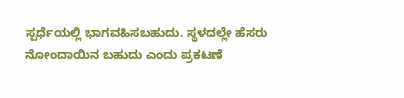ಸ್ಪರ್ಧೆಯಲ್ಲಿ ಭಾಗವಹಿಸಬಹುದು. ಸ್ಥಳದಲ್ಲೇ ಹೆಸರು ನೋಂದಾಯಿನ ಬಹುದು ಎಂದು ಪ್ರಕಟಣೆ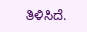ತಿಳಿಸಿದೆ.